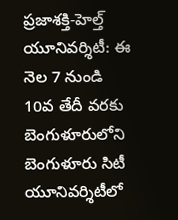ప్రజాశక్తి-హెల్త్ యూనివర్శిటీ: ఈ నెల 7 నుండి 10వ తేదీ వరకు బెంగుళూరులోని బెంగుళూరు సిటీ యూనివర్శిటీలో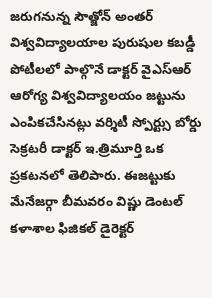జరుగనున్న సౌత్జోన్ అంతర్ విశ్వవిద్యాలయాల పురుషుల కబడ్డీ పోటీలలో పాల్గొనే డాక్టర్ వైఎస్ఆర్ ఆరోగ్య విశ్వవిద్యాలయం జట్టును ఎంపికచేసినట్లు వర్శిటీ స్పోర్ట్సు బోర్డు సెక్రటరీ డాక్టర్ ఇ.త్రిమూర్తి ఒక ప్రకటనలో తెలిపారు. ఈజట్టుకు మేనేజర్గా బీమవరం విష్ణు డెంటల్ కళాశాల ఫిజికల్ డైరెక్టర్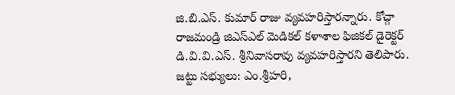జి.బి.ఎస్. కుమార్ రాజు వ్యవహరిస్తారన్నారు. కోచ్గా రాజమండ్రి జిఎస్ఎల్ మెడికల్ కళాశాల ఫిజికల్ డైరెక్టర్ డి.వి.వి.ఎస్. శ్రీనివాసరావు వ్యవహరిస్తారని తెలిపారు. జట్టు సభ్యులు: ఎం.శ్రీహరి,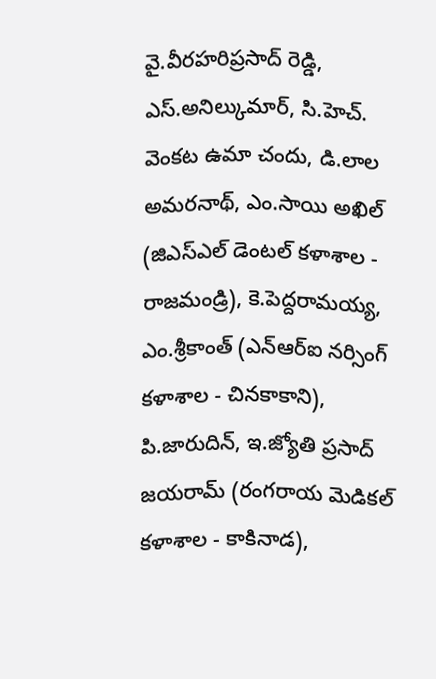వై.వీరహరిప్రసాద్ రెడ్డి, ఎస్.అనిల్కుమార్, సి.హెచ్. వెంకట ఉమా చందు, డి.లాల అమరనాథ్, ఎం.సాయి అఖిల్ (జిఎస్ఎల్ డెంటల్ కళాశాల - రాజమండ్రి), కె.పెద్దరామయ్య, ఎం.శ్రీకాంత్ (ఎన్ఆర్ఐ నర్సింగ్ కళాశాల - చినకాకాని), పి.జారుదిన్, ఇ.జ్యోతి ప్రసాద్ జయరామ్ (రంగరాయ మెడికల్ కళాశాల - కాకినాడ),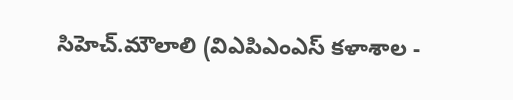సిహెచ్.మౌలాలి (విఎపిఎంఎస్ కళాశాల -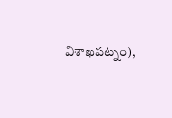విశాఖపట్నం),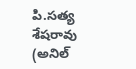పి.సత్య శేషరావు (అనిల్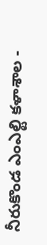నీరుకొండ ఎంఎల్టి కళాశాల -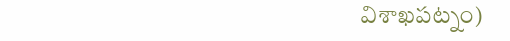విశాఖపట్నం)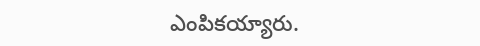ఎంపికయ్యారు.